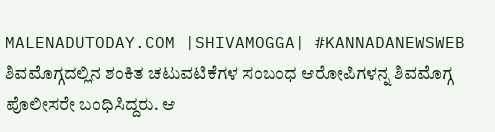MALENADUTODAY.COM |SHIVAMOGGA| #KANNADANEWSWEB
ಶಿವಮೊಗ್ಗದಲ್ಲಿನ ಶಂಕಿತ ಚಟುವಟಿಕೆಗಳ ಸಂಬಂಧ ಆರೋಪಿಗಳನ್ನ ಶಿವಮೊಗ್ಗ ಪೊಲೀಸರೇ ಬಂಧಿಸಿದ್ದರು. ಆ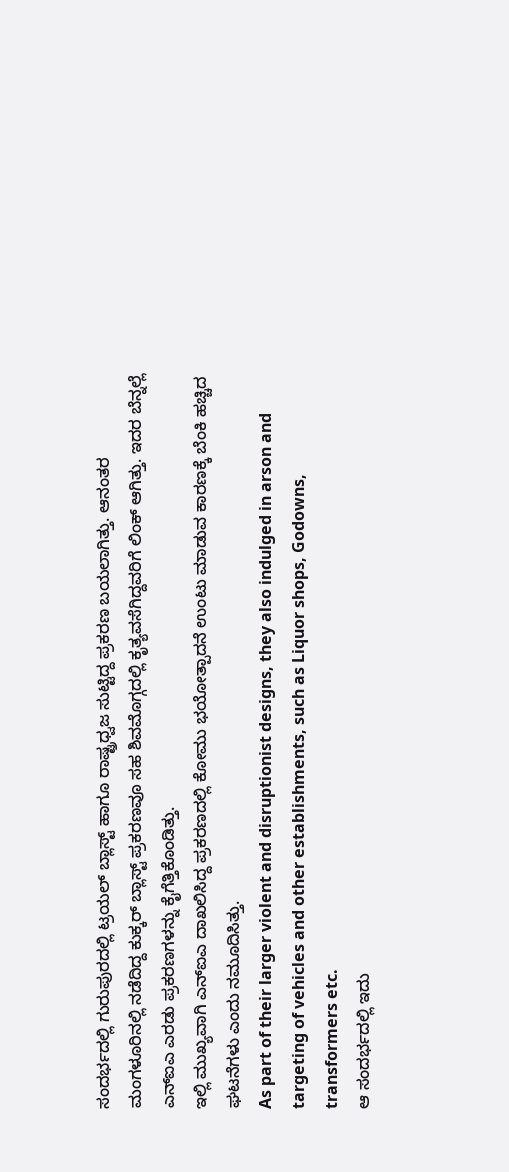ಸಂದರ್ಭದಲ್ಲಿ ಗುರುಪುರದಲ್ಲಿ ಟ್ರಯಲ್ ಬ್ಲಾಸ್ಟ್ ಹಾಗೂ ರಾಷ್ಟ್ರಧ್ವಜ ಸುಟ್ಟಿದ್ದ ಪ್ರಕರಣ ಬಯಲಾಗಿತ್ತು. ಆನಂತರ ಮಂಗಳೂರಿನಲ್ಲಿ ನಡೆದಿದ್ದ ಕುಕ್ಕರ್ ಬ್ಲಾಸ್ಟ್ ಪ್ರಕರಣವೂ ಸಹ ಶಿವಮೊಗ್ಗದಲ್ಲಿ ಕೃತ್ಯವಸೆಗಿದ್ದವರಿಗೆ ಲಿಂಕ್ ಆಗಿತ್ತು. ಇದರ ಬೆನ್ನಲ್ಲೆ ಎನ್ಐಎ ಎರಡು ಪ್ರಕರಣಗಳನ್ನು ಕೈಗೆತ್ತಿಕೊಂಡಿತ್ತು.
ಇಲ್ಲಿ ಮುಖ್ಯವಾಗಿ ಎನ್ಐಎ ದಾಖಲಿಸಿದ್ದ ಪ್ರಕರಣದಲ್ಲಿ ಕೋಮು ಭಯೋತ್ಪಾದನೆ ಉಂಟು ಮಾಡುವ ಕಾರಣಕ್ಕೆ ಬೆಂಕಿ ಹಚ್ಚಿದ ಘಟನೆಗಳು ಎಂದು ನಮೂದಿಸಿತ್ತು.
As part of their larger violent and disruptionist designs, they also indulged in arson and targeting of vehicles and other establishments, such as Liquor shops, Godowns, transformers etc.
ಆ ಸಂದರ್ಭದಲ್ಲಿ ಇದು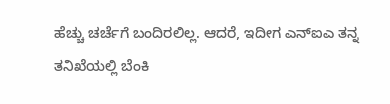ಹೆಚ್ಚು ಚರ್ಚೆಗೆ ಬಂದಿರಲಿಲ್ಲ. ಆದರೆ, ಇದೀಗ ಎನ್ಐಎ ತನ್ನ ತನಿಖೆಯಲ್ಲಿ ಬೆಂಕಿ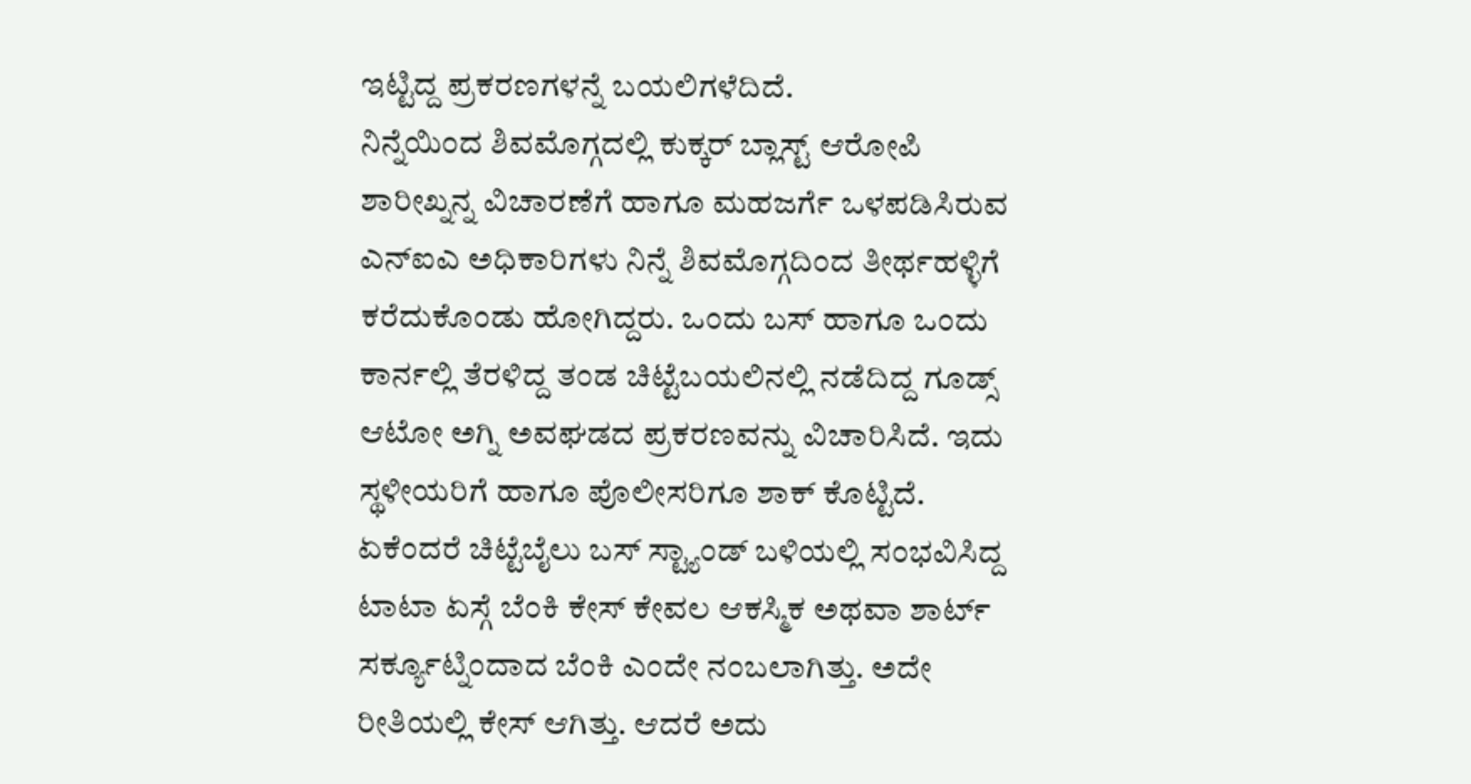ಇಟ್ಟಿದ್ದ ಪ್ರಕರಣಗಳನ್ನೆ ಬಯಲಿಗಳೆದಿದೆ.
ನಿನ್ನೆಯಿಂದ ಶಿವಮೊಗ್ಗದಲ್ಲಿ ಕುಕ್ಕರ್ ಬ್ಲಾಸ್ಟ್ ಆರೋಪಿ ಶಾರೀಖ್ನನ್ನ ವಿಚಾರಣೆಗೆ ಹಾಗೂ ಮಹಜರ್ಗೆ ಒಳಪಡಿಸಿರುವ ಎನ್ಐಎ ಅಧಿಕಾರಿಗಳು ನಿನ್ನೆ ಶಿವಮೊಗ್ಗದಿಂದ ತೀರ್ಥಹಳ್ಳಿಗೆ ಕರೆದುಕೊಂಡು ಹೋಗಿದ್ದರು. ಒಂದು ಬಸ್ ಹಾಗೂ ಒಂದು ಕಾರ್ನಲ್ಲಿ ತೆರಳಿದ್ದ ತಂಡ ಚಿಟ್ಟೆಬಯಲಿನಲ್ಲಿ ನಡೆದಿದ್ದ ಗೂಡ್ಸ್ ಆಟೋ ಅಗ್ನಿ ಅವಘಡದ ಪ್ರಕರಣವನ್ನು ವಿಚಾರಿಸಿದೆ. ಇದು ಸ್ಥಳೀಯರಿಗೆ ಹಾಗೂ ಪೊಲೀಸರಿಗೂ ಶಾಕ್ ಕೊಟ್ಟಿದೆ.
ಏಕೆಂದರೆ ಚಿಟ್ಟೆಬೈಲು ಬಸ್ ಸ್ಟ್ಯಾಂಡ್ ಬಳಿಯಲ್ಲಿ ಸಂಭವಿಸಿದ್ದ ಟಾಟಾ ಏಸ್ಗೆ ಬೆಂಕಿ ಕೇಸ್ ಕೇವಲ ಆಕಸ್ಮಿಕ ಅಥವಾ ಶಾರ್ಟ್ ಸರ್ಕ್ಯೂಟ್ನಿಂದಾದ ಬೆಂಕಿ ಎಂದೇ ನಂಬಲಾಗಿತ್ತು. ಅದೇ ರೀತಿಯಲ್ಲಿ ಕೇಸ್ ಆಗಿತ್ತು. ಆದರೆ ಅದು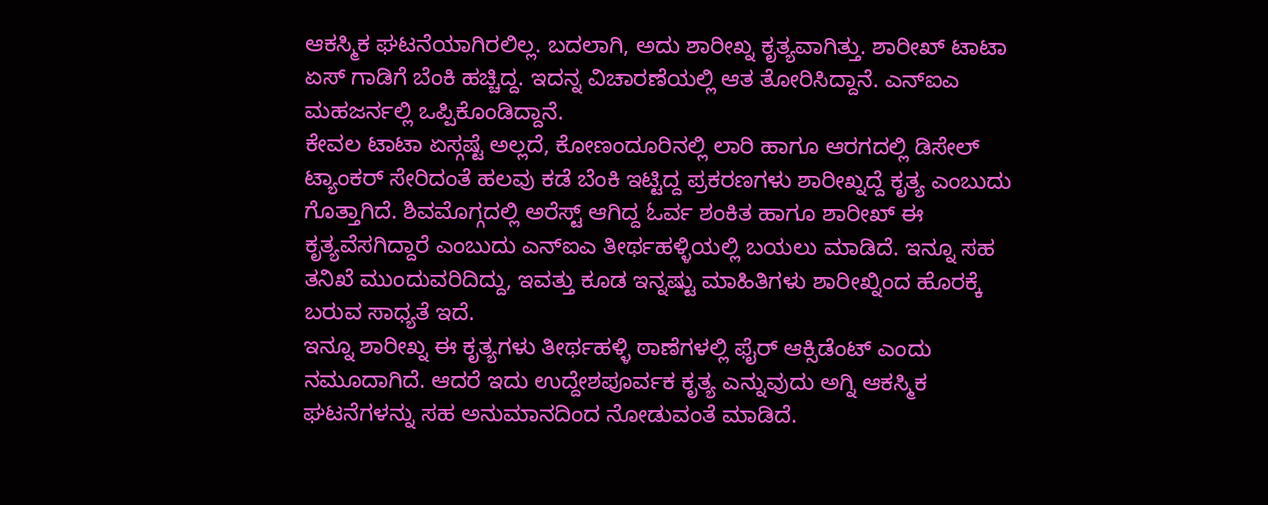ಆಕಸ್ಮಿಕ ಘಟನೆಯಾಗಿರಲಿಲ್ಲ. ಬದಲಾಗಿ, ಅದು ಶಾರೀಖ್ನ ಕೃತ್ಯವಾಗಿತ್ತು. ಶಾರೀಖ್ ಟಾಟಾ ಏಸ್ ಗಾಡಿಗೆ ಬೆಂಕಿ ಹಚ್ಚಿದ್ದ. ಇದನ್ನ ವಿಚಾರಣೆಯಲ್ಲಿ ಆತ ತೋರಿಸಿದ್ದಾನೆ. ಎನ್ಐಎ ಮಹಜರ್ನಲ್ಲಿ ಒಪ್ಪಿಕೊಂಡಿದ್ದಾನೆ.
ಕೇವಲ ಟಾಟಾ ಏಸ್ಗಷ್ಟೆ ಅಲ್ಲದೆ, ಕೋಣಂದೂರಿನಲ್ಲಿ ಲಾರಿ ಹಾಗೂ ಆರಗದಲ್ಲಿ ಡಿಸೇಲ್ ಟ್ಯಾಂಕರ್ ಸೇರಿದಂತೆ ಹಲವು ಕಡೆ ಬೆಂಕಿ ಇಟ್ಟಿದ್ದ ಪ್ರಕರಣಗಳು ಶಾರೀಖ್ನದ್ದೆ ಕೃತ್ಯ ಎಂಬುದು ಗೊತ್ತಾಗಿದೆ. ಶಿವಮೊಗ್ಗದಲ್ಲಿ ಅರೆಸ್ಟ್ ಆಗಿದ್ದ ಓರ್ವ ಶಂಕಿತ ಹಾಗೂ ಶಾರೀಖ್ ಈ ಕೃತ್ಯವೆಸಗಿದ್ದಾರೆ ಎಂಬುದು ಎನ್ಐಎ ತೀರ್ಥಹಳ್ಳಿಯಲ್ಲಿ ಬಯಲು ಮಾಡಿದೆ. ಇನ್ನೂ ಸಹ ತನಿಖೆ ಮುಂದುವರಿದಿದ್ದು, ಇವತ್ತು ಕೂಡ ಇನ್ನಷ್ಟು ಮಾಹಿತಿಗಳು ಶಾರೀಖ್ನಿಂದ ಹೊರಕ್ಕೆ ಬರುವ ಸಾಧ್ಯತೆ ಇದೆ.
ಇನ್ನೂ ಶಾರೀಖ್ನ ಈ ಕೃತ್ಯಗಳು ತೀರ್ಥಹಳ್ಳಿ ಠಾಣೆಗಳಲ್ಲಿ ಫೈರ್ ಆಕ್ಸಿಡೆಂಟ್ ಎಂದು ನಮೂದಾಗಿದೆ. ಆದರೆ ಇದು ಉದ್ದೇಶಪೂರ್ವಕ ಕೃತ್ಯ ಎನ್ನುವುದು ಅಗ್ನಿ ಆಕಸ್ಮಿಕ ಘಟನೆಗಳನ್ನು ಸಹ ಅನುಮಾನದಿಂದ ನೋಡುವಂತೆ ಮಾಡಿದೆ.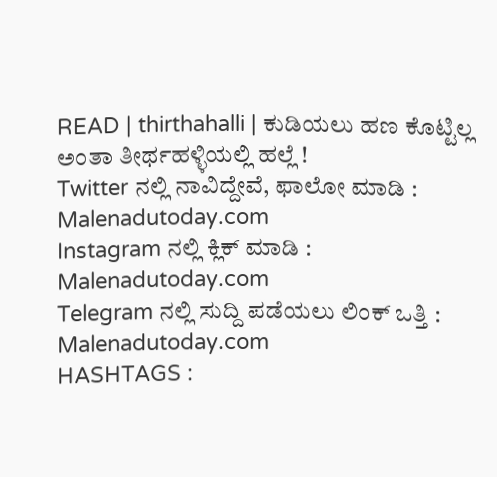READ | thirthahalli | ಕುಡಿಯಲು ಹಣ ಕೊಟ್ಟಿಲ್ಲ ಅಂತಾ ತೀರ್ಥಹಳ್ಳಿಯಲ್ಲಿ ಹಲ್ಲೆ !
Twitter ನಲ್ಲಿ ನಾವಿದ್ದೇವೆ, ಫಾಲೋ ಮಾಡಿ : Malenadutoday.com
Instagram ನಲ್ಲಿ ಕ್ಲಿಕ್ ಮಾಡಿ : Malenadutoday.com
Telegram ನಲ್ಲಿ ಸುದ್ದಿ ಪಡೆಯಲು ಲಿಂಕ್ ಒತ್ತಿ : Malenadutoday.com
HASHTAGS :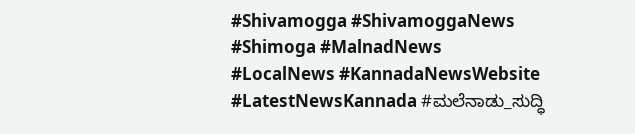#Shivamogga #ShivamoggaNews #Shimoga #MalnadNews #LocalNews #KannadaNewsWebsite #LatestNewsKannada #ಮಲೆನಾಡು_ಸುದ್ಧಿ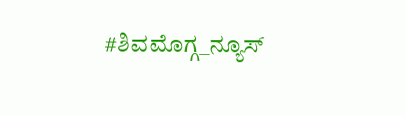#ಶಿವಮೊಗ್ಗ_ನ್ಯೂಸ್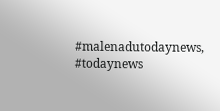#malenadutodaynews, #todaynews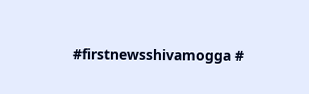#firstnewsshivamogga #